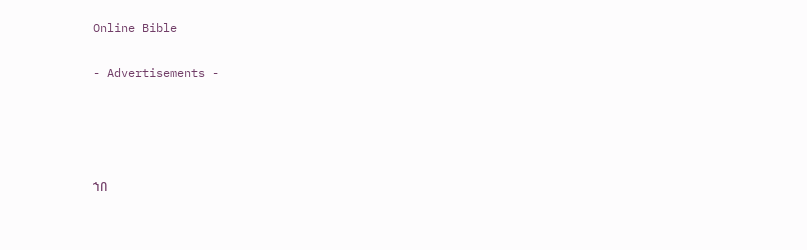Online Bible

- Advertisements -




ኀበ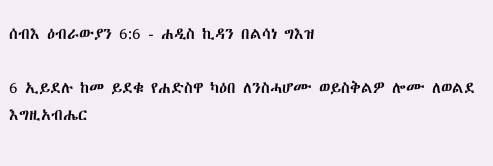ሰብእ ዕብራውያን 6:6 - ሐዲስ ኪዳን በልሳነ ግእዝ

6 ኢይደሉ ከመ ይደቁ የሐድስዋ ካዕበ ለንስሓሆሙ ወይስቅልዎ ሎሙ ለወልደ እግዚአብሔር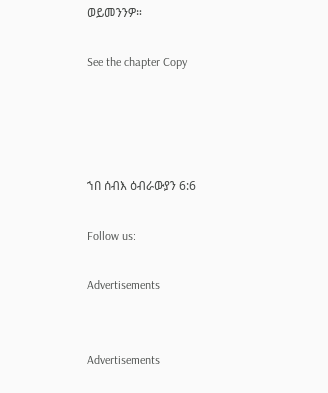ወይመንንዎ።

See the chapter Copy




ኀበ ሰብእ ዕብራውያን 6:6

Follow us:

Advertisements


Advertisements